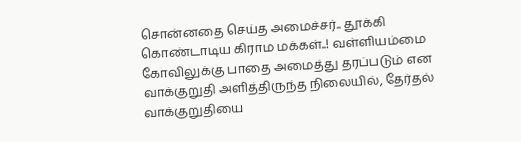சொன்னதை செய்த அமைச்சர்.. தூக்கி கொண்டாடிய கிராம மக்கள்..! வள்ளியம்மை கோவிலுக்கு பாதை அமைத்து தரப்படும் என வாக்குறுதி அளித்திருந்த நிலையில், தேர்தல் வாக்குறுதியை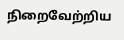நிறைவேற்றிய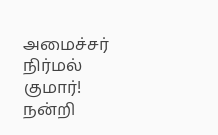அமைச்சர் நிர்மல் குமார்! நன்றி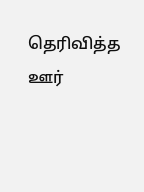தெரிவித்த ஊர்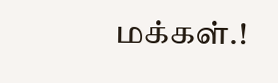மக்கள்.!